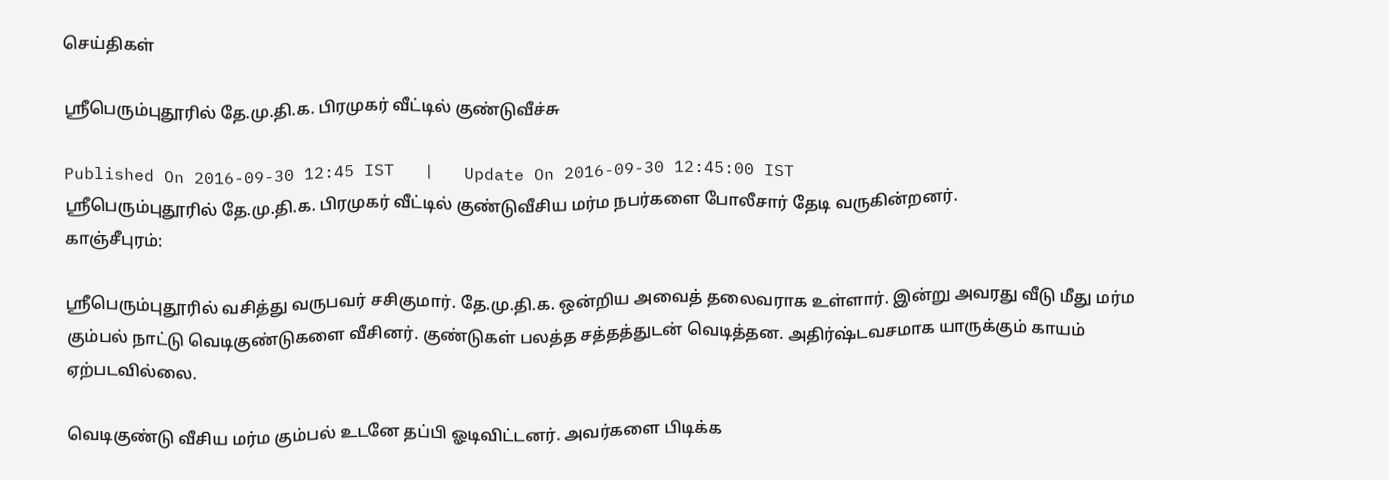செய்திகள்

ஸ்ரீபெரும்புதூரில் தே.மு.தி.க. பிரமுகர் வீட்டில் குண்டுவீச்சு

Published On 2016-09-30 12:45 IST   |   Update On 2016-09-30 12:45:00 IST
ஸ்ரீபெரும்புதூரில் தே.மு.தி.க. பிரமுகர் வீட்டில் குண்டுவீசிய மர்ம நபர்களை போலீசார் தேடி வருகின்றனர்.
காஞ்சீபுரம்:

ஸ்ரீபெரும்புதூரில் வசித்து வருபவர் சசிகுமார். தே.மு.தி.க. ஒன்றிய அவைத் தலைவராக உள்ளார். இன்று அவரது வீடு மீது மர்ம கும்பல் நாட்டு வெடிகுண்டுகளை வீசினர். குண்டுகள் பலத்த சத்தத்துடன் வெடித்தன. அதிர்ஷ்டவசமாக யாருக்கும் காயம் ஏற்படவில்லை.

வெடிகுண்டு வீசிய மர்ம கும்பல் உடனே தப்பி ஓடிவிட்டனர். அவர்களை பிடிக்க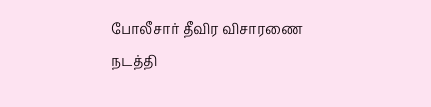போலீசார் தீவிர விசாரணை நடத்தி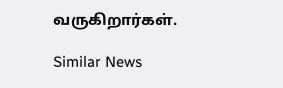வருகிறார்கள்.

Similar News